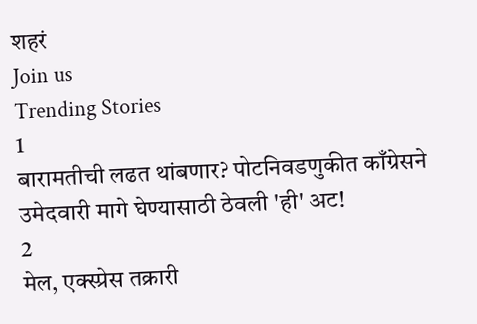शहरं
Join us
Trending Stories
1
बारामतीची लढत थांबणार? पोटनिवडणुकीत काँग्रेसने उमेदवारी मागे घेण्यासाठी ठेवली 'ही' अट!
2
मेल, एक्स्प्रेस तक्रारी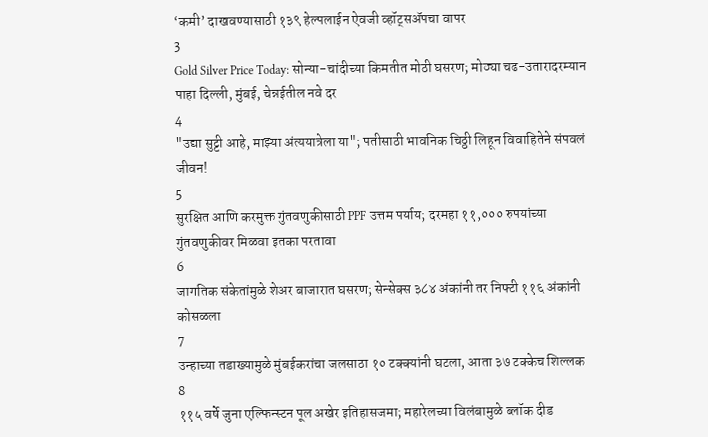‘कमी’ दाखवण्यासाठी १३९ हेल्पलाईन ऐवजी व्हॉट्सॲपचा वापर
3
Gold Silver Price Today: सोन्या-चांदीच्या किमतीत मोठी घसरण; मोठ्या चढ-उतारादरम्यान पाहा दिल्ली, मुंबई, चेन्नईतील नवे दर
4
"उद्या सुट्टी आहे, माझ्या अंत्ययात्रेला या"; पतीसाठी भावनिक चिठ्ठी लिहून विवाहितेने संपवलं जीवन!
5
सुरक्षित आणि करमुक्त गुंतवणुकीसाठी PPF उत्तम पर्याय; दरमहा ११,००० रुपयांच्या गुंतवणुकीवर मिळवा इतका परतावा
6
जागतिक संकेतांमुळे शेअर बाजारात घसरण; सेन्सेक्स ३८४ अंकांनी तर निफ्टी ११६ अंकांनी कोसळला
7
उन्हाच्या तडाख्यामुळे मुंबईकरांचा जलसाठा १० टक्क्यांनी घटला, आता ३७ टक्केच शिल्लक
8
११५ वर्षे जुना एल्फिन्स्टन पूल अखेर इतिहासजमा; महारेलच्या विलंबामुळे ब्लॉक दीड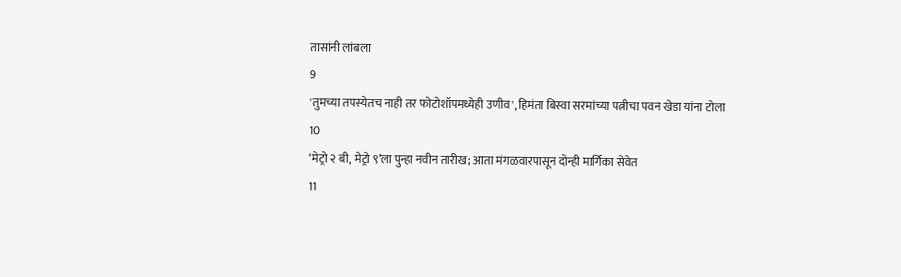तासांनी लांबला
9
'तुमच्या तपस्येतच नाही तर फोटोशॉपमध्येही उणीव', हिमंता बिस्वा सरमांच्या पत्नीचा पवन खेडा यांना टोला
10
‘मेट्रो २ बी, मेट्रो ९’ला पुन्हा नवीन तारीख; आता मंगळवारपासून दोन्ही मार्गिका सेवेत
11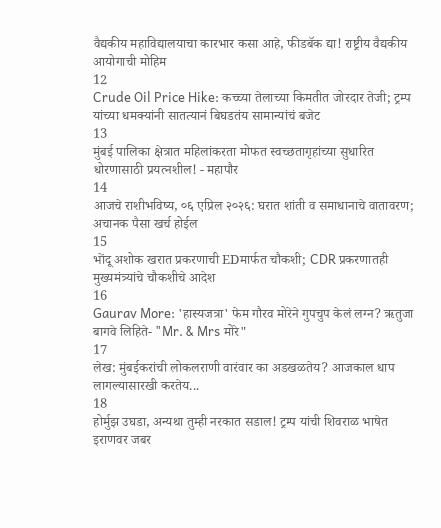वैद्यकीय महाविद्यालयाचा कारभार कसा आहे, फीडबॅक द्या! राष्ट्रीय वैद्यकीय आयोगाची मोहिम
12
Crude Oil Price Hike: कच्च्या तेलाच्या किमतीत जोरदार तेजी; ट्रम्प यांच्या धमक्यांनी सातत्यानं बिघडतंय सामान्यांचं बजेट
13
मुंबई पालिका क्षेत्रात महिलांकरता मोफत स्वच्छतागृहांच्या सुधारित धोरणासाठी प्रयत्नशील! - महापौर
14
आजचे राशीभविष्य, ०६ एप्रिल २०२६: घरात शांती व समाधानाचे वातावरण; अचानक पैसा खर्च होईल
15
भोंदू अशोक खरात प्रकरणाची EDमार्फत चौकशी; CDR प्रकरणातही मुख्यमंत्र्यांचे चौकशीचे आदेश
16
Gaurav More: 'हास्यजत्रा' फेम गौरव मोरेने गुपचुप केलं लग्न? ऋतुजा बागवे लिहिते- "Mr. & Mrs मोरे"
17
लेख: मुंबईकरांची लोकलराणी वारंवार का अडखळतेय? आजकाल धाप लागल्यासारखी करतेय...
18
होर्मुझ उघडा, अन्यथा तुम्ही नरकात सडाल! ट्रम्प यांची शिवराळ भाषेत इराणवर जबर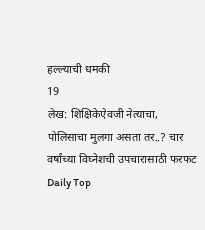हल्ल्याची धमकी
19
लेख: शिक्षिकेऐवजी नेत्याचा, पोलिसाचा मुलगा असता तर..? चार वर्षांच्या विघ्नेशची उपचारासाठी फरफट
Daily Top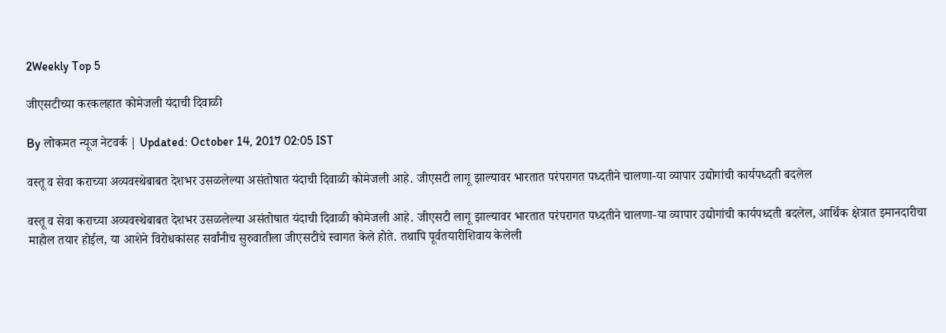2Weekly Top 5

जीएसटीच्या करकलहात कोमेजली यंदाची दिवाळी

By लोकमत न्यूज नेटवर्क | Updated: October 14, 2017 02:05 IST

वस्तू व सेवा कराच्या अव्यवस्थेबाबत देशभर उसळलेल्या असंतोषात यंदाची दिवाळी कोमेजली आहे. जीएसटी लागू झाल्यावर भारतात परंपरागत पध्दतीने चालणा-या व्यापार उद्योगांची कार्यपध्दती बदलेल

वस्तू व सेवा कराच्या अव्यवस्थेबाबत देशभर उसळलेल्या असंतोषात यंदाची दिवाळी कोमेजली आहे. जीएसटी लागू झाल्यावर भारतात परंपरागत पध्दतीने चालणा-या व्यापार उद्योगांची कार्यपध्दती बदलेल, आर्थिक क्षेत्रात इमानदारीचा माहोल तयार होईल, या आशेने विरोधकांसह सर्वांनीच सुरुवातीला जीएसटीचे स्वागत केले होते. तथापि पूर्वतयारीशिवाय केलेली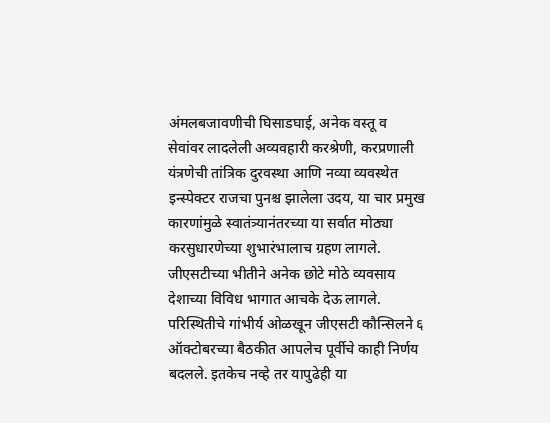अंमलबजावणीची घिसाडघाई, अनेक वस्तू व सेवांवर लादलेली अव्यवहारी करश्रेणी, करप्रणाली यंत्रणेची तांत्रिक दुरवस्था आणि नव्या व्यवस्थेत इन्स्पेक्टर राजचा पुनश्च झालेला उदय, या चार प्रमुख कारणांमुळे स्वातंत्र्यानंतरच्या या सर्वात मोठ्या करसुधारणेच्या शुभारंभालाच ग्रहण लागले. जीएसटीच्या भीतीने अनेक छोटे मोठे व्यवसाय देशाच्या विविध भागात आचके देऊ लागले. परिस्थितीचे गांभीर्य ओळखून जीएसटी कौन्सिलने ६ ऑक्टोबरच्या बैठकीत आपलेच पूर्वीचे काही निर्णय बदलले. इतकेच नव्हे तर यापुढेही या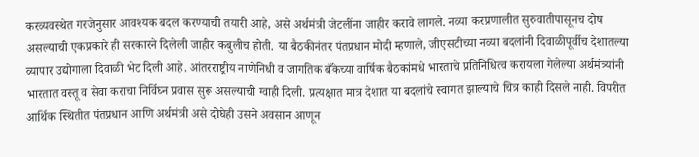करव्यवस्थेत गरजेनुसार आवश्यक बदल करण्याची तयारी आहे, असे अर्थमंत्री जेटलींना जाहीर करावे लागले. नव्या करप्रणालीत सुरुवातीपासूनच दोष असल्याची एकप्रकारे ही सरकारने दिलेली जाहीर कबुलीच होती. या बैठकीनंतर पंतप्रधान मोदी म्हणाले, जीएसटीच्या नव्या बदलांनी दिवाळीपूर्वीच देशातल्या व्यापार उद्योगाला दिवाळी भेट दिली आहे. आंतरराष्ट्रीय नाणेनिधी व जागतिक बँकेच्या वार्षिक बैठकांमधे भारताचे प्रतिनिधित्व करायला गेलेल्या अर्थमंत्र्यांनी भारतात वस्तू व सेवा कराचा निर्विघ्न प्रवास सुरू असल्याची ग्वाही दिली. प्रत्यक्षात मात्र देशात या बदलांचे स्वागत झाल्याचे चित्र काही दिसले नाही. विपरीत आर्थिक स्थितीत पंतप्रधान आणि अर्थमंत्री असे दोघेही उसने अवसान आणून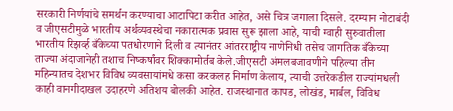सरकारी निर्णयांचे समर्थन करण्याचा आटापिटा करीत आहेत, असे चित्र जगाला दिसले. दरम्यान नोटाबंदी व जीएसटीमुळे भारतीय अर्थव्यवस्थेचा नकारात्मक प्रवास सुरू झाला आहे, याची ग्वाही सुरुवातीला भारतीय रिझर्व्ह बँकेच्या पतधोरणाने दिली व त्यानंतर आंतरराष्ट्रीय नाणेनिधी तसेच जागतिक बँकेच्या ताज्या अंदाजानेही तशाच निष्कर्षांवर शिक्कामोर्तब केले.जीएसटी अंमलबजावणीने पहिल्या तीन महिन्यातच देशभर विविध व्यवसायांमधे कसा करकलह निर्माण केलाय, त्याची उत्तरेकडील राज्यांमधली काही वानगीदाखल उदाहरणे अतिशय बोलकी आहेत. राजस्थानात कापड, लोखंड, मार्बल, विविध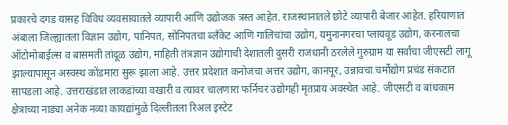प्रकारचे दगड यासह विविध व्यवसायातले व्यापारी आणि उद्योजक त्रस्त आहेत. राजस्थानातले छोटे व्यापारी बेजार आहेत. हरियाणात अंबाला जिल्ह्यातला विज्ञान उद्योग, पानिपत, सोनिपतचा ब्लँकेट आणि गालिचांचा उद्योग, यमुनानगरचा प्लायवूड उद्योग, करनालचा ऑटोमोबाईल्स व बासमती तांदूळ उद्योग, माहिती तंत्रज्ञान उद्योगाची देशातली दुसरी राजधानी ठरलेले गुरुग्राम या सर्वांचा जीएसटी लागू झाल्यापासून अस्वस्थ कोंडमारा सुरू झाला आहे. उत्तर प्रदेशात कनोजचा अत्तर उद्योग, कानपूर, उन्नावचा चर्मोद्योग प्रचंड संकटात सापडला आहे. उत्तराखंडात लाकडांच्या वखारी व त्यावर चालणारा फर्निचर उद्योगही मृतप्राय अवस्थेत आहे. जीएसटी व बांधकाम क्षेत्राच्या नाड्या अनेक नव्या कायद्यांमुळे दिल्लीतला रिअल इस्टेट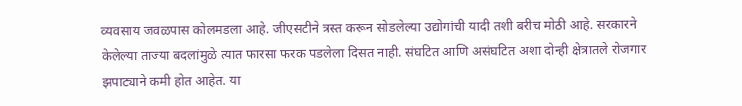व्यवसाय जवळपास कोलमडला आहे. जीएसटीने त्रस्त करून सोडलेल्या उद्योगांची यादी तशी बरीच मोठी आहे. सरकारने केलेल्या ताज्या बदलांमुळे त्यात फारसा फरक पडलेला दिसत नाही. संघटित आणि असंघटित अशा दोन्ही क्षेत्रातले रोजगार झपाट्याने कमी होत आहेत. या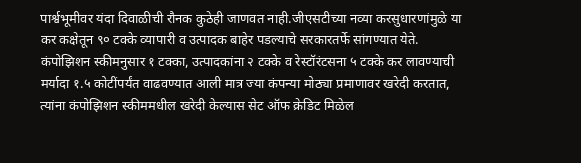पार्श्वभूमीवर यंदा दिवाळीची रौनक कुठेही जाणवत नाही.जीएसटीच्या नव्या करसुधारणांमुळे या कर कक्षेतून ९० टक्के व्यापारी व उत्पादक बाहेर पडल्याचे सरकारतर्फे सांगण्यात येते. कंपोझिशन स्कीमनुसार १ टक्का, उत्पादकांना २ टक्के व रेस्टॉरंटसना ५ टक्के कर लावण्याची मर्यादा १.५ कोटींपर्यंत वाढवण्यात आली मात्र ज्या कंपन्या मोठ्या प्रमाणावर खरेदी करतात, त्यांना कंपोझिशन स्कीममधील खरेदी केल्यास सेट ऑफ क्रेडिट मिळेल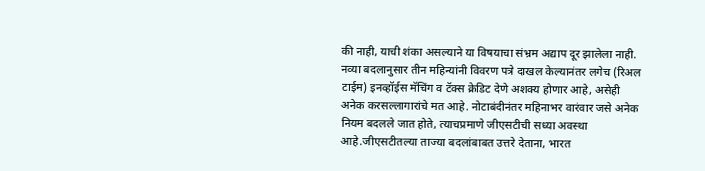की नाही, याची शंका असल्याने या विषयाचा संभ्रम अद्याप दूर झालेला नाही. नव्या बदलानुसार तीन महिन्यांनी विवरण पत्रे दाखल केल्यानंतर लगेच (रिअल टाईम) इनव्हॉईस मॅचिंग व टॅक्स क्रेडिट देणे अशक्य होणार आहे, असेही अनेक करसल्लागारांचे मत आहे. नोटाबंदीनंतर महिनाभर वारंवार जसे अनेक नियम बदलले जात होते, त्याचप्रमाणे जीएसटीची सध्या अवस्था आहे.जीएसटीतल्या ताज्या बदलांबाबत उत्तरे देताना, भारत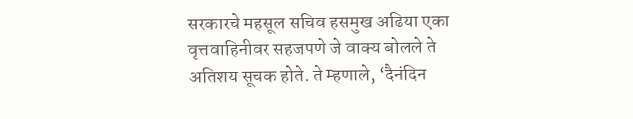सरकारचे महसूल सचिव हसमुख अढिया एका वृत्तवाहिनीवर सहजपणे जे वाक्य बोलले ते अतिशय सूचक होते. ते म्हणाले, ‘दैनंदिन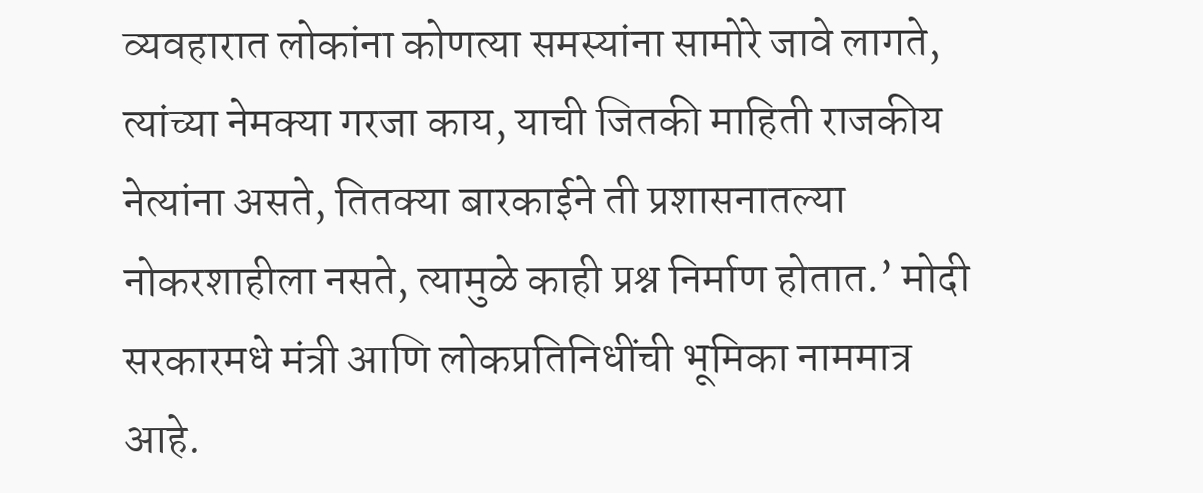व्यवहारात लोकांना कोणत्या समस्यांना सामोरे जावे लागते, त्यांच्या नेमक्या गरजा काय, याची जितकी माहिती राजकीय नेत्यांना असते, तितक्या बारकाईने ती प्रशासनातल्या नोकरशाहीला नसते, त्यामुळे काही प्रश्न निर्माण होतात.’ मोदी सरकारमधे मंत्री आणि लोकप्रतिनिधींची भूमिका नाममात्र आहे.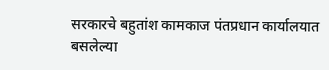सरकारचे बहुतांश कामकाज पंतप्रधान कार्यालयात बसलेल्या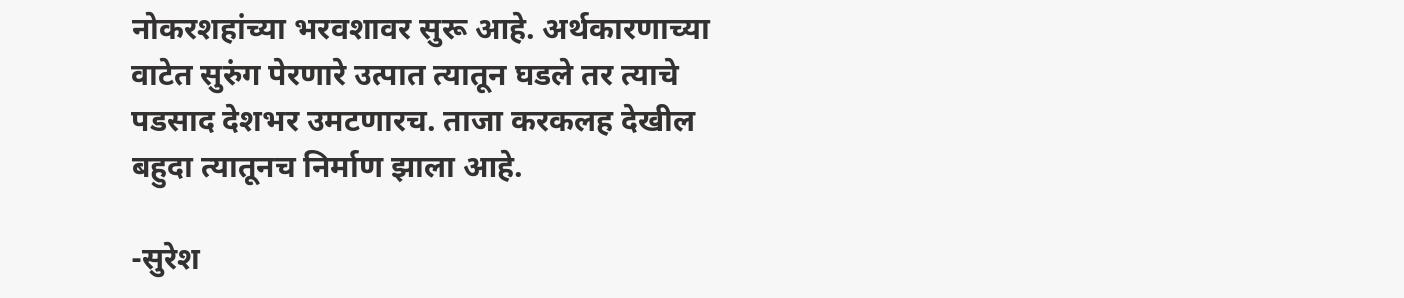नोकरशहांच्या भरवशावर सुरू आहे. अर्थकारणाच्या वाटेत सुरुंग पेरणारे उत्पात त्यातून घडले तर त्याचे पडसाद देशभर उमटणारच. ताजा करकलह देखील बहुदा त्यातूनच निर्माण झाला आहे.

-सुरेश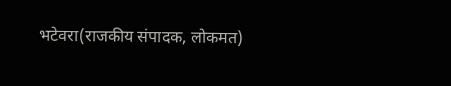भटेवरा(राजकीय संपादक, लोकमत)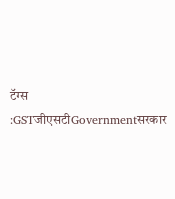टॅग्स :GSTजीएसटीGovernmentसरकार